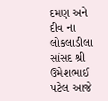દમણ અને દીવ ના લોકલાડીલા સાંસદ શ્રી ઉમેશભાઈ પટેલ આજે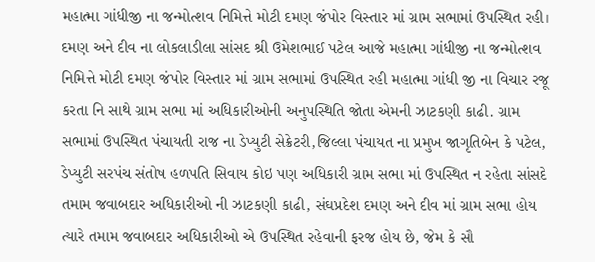મહાત્મા ગાંધીજી ના જન્મોત્શવ નિમિત્તે મોટી દમણ જંપોર વિસ્તાર માં ગ્રામ સભામાં ઉપસ્થિત રહી।
દમણ અને દીવ ના લોકલાડીલા સાંસદ શ્રી ઉમેશભાઈ પટેલ આજે મહાત્મા ગાંધીજી ના જન્મોત્શવ નિમિત્તે મોટી દમણ જંપોર વિસ્તાર માં ગ્રામ સભામાં ઉપસ્થિત રહી મહાત્મા ગાંધી જી ના વિચાર રજૂ કરતા નિ સાથે ગ્રામ સભા માં અધિકારીઓની અનુપસ્થિતિ જોતા એમની ઝાટકણી કાઢી. ગ્રામ સભામાં ઉપસ્થિત પંચાયતી રાજ ના ડેપ્યુટી સેક્રેટરી,જિલ્લા પંચાયત ના પ્રમુખ જાગૃતિબેન કે પટેલ, ડેપ્યુટી સરપંચ સંતોષ હળપતિ સિવાય કોઇ પણ અધિકારી ગ્રામ સભા માં ઉપસ્થિત ન રહેતા સાંસદે તમામ જવાબદાર અધિકારીઓ ની ઝાટકણી કાઢી, સંઘપ્રદેશ દમણ અને દીવ માં ગ્રામ સભા હોય ત્યારે તમામ જવાબદાર અધિકારીઓ એ ઉપસ્થિત રહેવાની ફરજ હોય છે, જેમ કે સૌ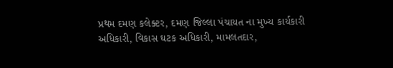પ્રથમ દમણ કલેક્ટર, દમણ જિલ્લા પંચાયત ના મુખ્ય કાર્યકારી અધિકારી, વિકાસ ઘટક અધિકારી, મામલતદાર,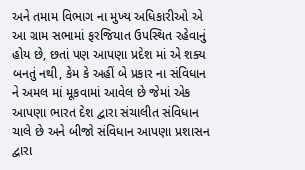અને તમામ વિભાગ ના મુખ્ય અધિકારીઓ એ આ ગ્રામ સભામાં ફરજિયાત ઉપસ્થિત રહેવાનું હોય છે, છતાં પણ આપણા પ્રદેશ માં એ શક્ય બનતું નથી, કેમ કે અહીં બે પ્રકાર ના સંવિધાન ને અમલ માં મૂકવામાં આવેલ છે જેમાં એક આપણા ભારત દેશ દ્વારા સંચાલીત સંવિધાન ચાલે છે અને બીજો સંવિધાન આપણા પ્રશાસન દ્વારા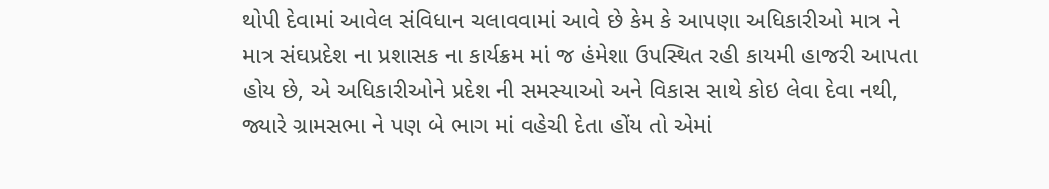થોપી દેવામાં આવેલ સંવિધાન ચલાવવામાં આવે છે કેમ કે આપણા અધિકારીઓ માત્ર ને માત્ર સંઘપ્રદેશ ના પ્રશાસક ના કાર્યક્રમ માં જ હંમેશા ઉપસ્થિત રહી કાયમી હાજરી આપતા હોય છે, એ અધિકારીઓને પ્રદેશ ની સમસ્યાઓ અને વિકાસ સાથે કોઇ લેવા દેવા નથી, જ્યારે ગ્રામસભા ને પણ બે ભાગ માં વહેચી દેતા હોંય તો એમાં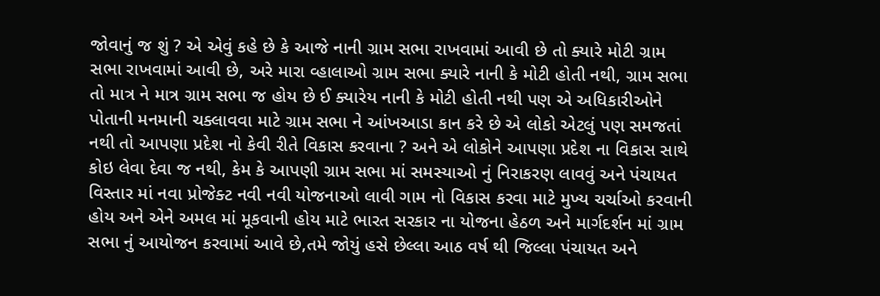જોવાનું જ શું ? એ એવું કહે છે કે આજે નાની ગ્રામ સભા રાખવામાં આવી છે તો ક્યારે મોટી ગ્રામ સભા રાખવામાં આવી છે, અરે મારા વ્હાલાઓ ગ્રામ સભા ક્યારે નાની કે મોટી હોતી નથી, ગ્રામ સભા તો માત્ર ને માત્ર ગ્રામ સભા જ હોય છે ઈ ક્યારેય નાની કે મોટી હોતી નથી પણ એ અધિકારીઓને પોતાની મનમાની ચક્લાવવા માટે ગ્રામ સભા ને આંખઆડા કાન કરે છે એ લોકો એટલું પણ સમજતાં નથી તો આપણા પ્રદેશ નો કેવી રીતે વિકાસ કરવાના ? અને એ લોકોને આપણા પ્રદેશ ના વિકાસ સાથે કોઇ લેવા દેવા જ નથી, કેમ કે આપણી ગ્રામ સભા માં સમસ્યાઓ નું નિરાકરણ લાવવું અને પંચાયત વિસ્તાર માં નવા પ્રોજેક્ટ નવી નવી યોજનાઓ લાવી ગામ નો વિકાસ કરવા માટે મુખ્ય ચર્ચાઓ કરવાની હોય અને એને અમલ માં મૂકવાની હોય માટે ભારત સરકાર ના યોજના હેઠળ અને માર્ગદર્શન માં ગ્રામ સભા નું આયોજન કરવામાં આવે છે,તમે જોયું હસે છેલ્લા આઠ વર્ષ થી જિલ્લા પંચાયત અને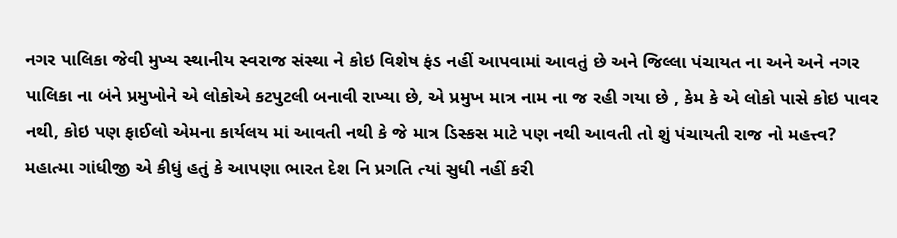નગર પાલિકા જેવી મુખ્ય સ્થાનીય સ્વરાજ સંસ્થા ને કોઇ વિશેષ ફંડ નહીં આપવામાં આવતું છે અને જિલ્લા પંચાયત ના અને અને નગર પાલિકા ના બંને પ્રમુખોને એ લોકોએ કટપુટલી બનાવી રાખ્યા છે, એ પ્રમુખ માત્ર નામ ના જ રહી ગયા છે , કેમ કે એ લોકો પાસે કોઇ પાવર નથી, કોઇ પણ ફાઈલો એમના કાર્યલય માં આવતી નથી કે જે માત્ર ડિસ્કસ માટે પણ નથી આવતી તો શું પંચાયતી રાજ નો મહત્ત્વ? મહાત્મા ગાંધીજી એ કીધું હતું કે આપણા ભારત દેશ નિ પ્રગતિ ત્યાં સુધી નહીં કરી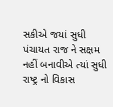સકીએ જયાં સુધી પંચાયત રાજ ને સક્ષમ નહીં બનાવીએ ત્યાં સુધી રાષ્ટ્ર નો વિકાસ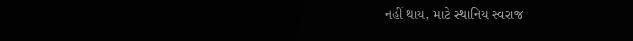નહીં થાય, માટે સ્થાનિય સ્વરાજ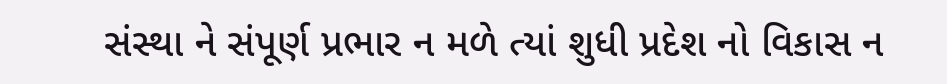સંસ્થા ને સંપૂર્ણ પ્રભાર ન મળે ત્યાં શુધી પ્રદેશ નો વિકાસ ન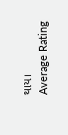થાય।
Average Rating